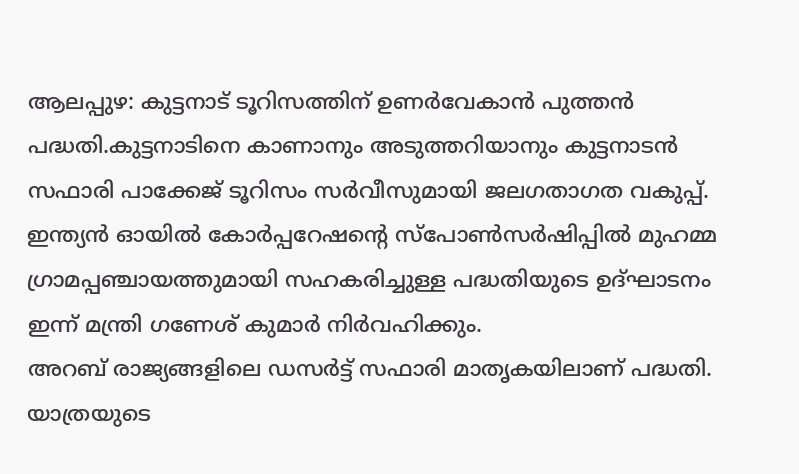ആലപ്പുഴ: കുട്ടനാട് ടൂറിസത്തിന് ഉണർവേകാൻ പുത്തൻ പദ്ധതി.കുട്ടനാടിനെ കാണാനും അടുത്തറിയാനും കുട്ടനാടൻ സഫാരി പാക്കേജ് ടൂറിസം സർവീസുമായി ജലഗതാഗത വകുപ്പ്. ഇന്ത്യൻ ഓയിൽ കോർപ്പറേഷന്റെ സ്പോൺസർഷിപ്പിൽ മുഹമ്മ ഗ്രാമപ്പഞ്ചായത്തുമായി സഹകരിച്ചുള്ള പദ്ധതിയുടെ ഉദ്ഘാടനം ഇന്ന് മന്ത്രി ഗണേശ് കുമാർ നിർവഹിക്കും.
അറബ് രാജ്യങ്ങളിലെ ഡസർട്ട് സഫാരി മാതൃകയിലാണ് പദ്ധതി. യാത്രയുടെ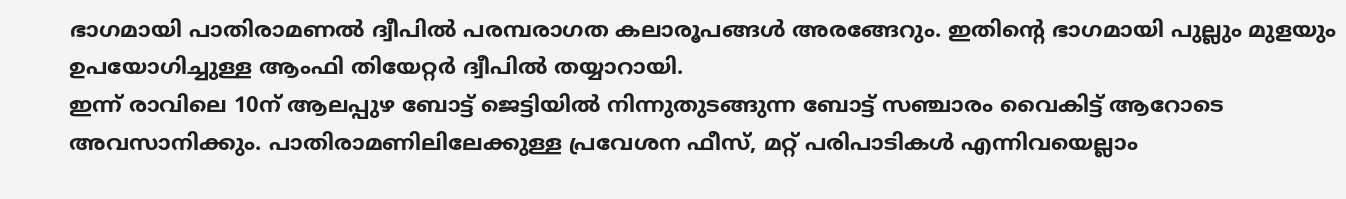ഭാഗമായി പാതിരാമണൽ ദ്വീപിൽ പരമ്പരാഗത കലാരൂപങ്ങൾ അരങ്ങേറും. ഇതിന്റെ ഭാഗമായി പുല്ലും മുളയും ഉപയോഗിച്ചുള്ള ആംഫി തിയേറ്റർ ദ്വീപിൽ തയ്യാറായി.
ഇന്ന് രാവിലെ 10ന് ആലപ്പുഴ ബോട്ട് ജെട്ടിയിൽ നിന്നുതുടങ്ങുന്ന ബോട്ട് സഞ്ചാരം വൈകിട്ട് ആറോടെ അവസാനിക്കും. പാതിരാമണിലിലേക്കുള്ള പ്രവേശന ഫീസ്, മറ്റ് പരിപാടികൾ എന്നിവയെല്ലാം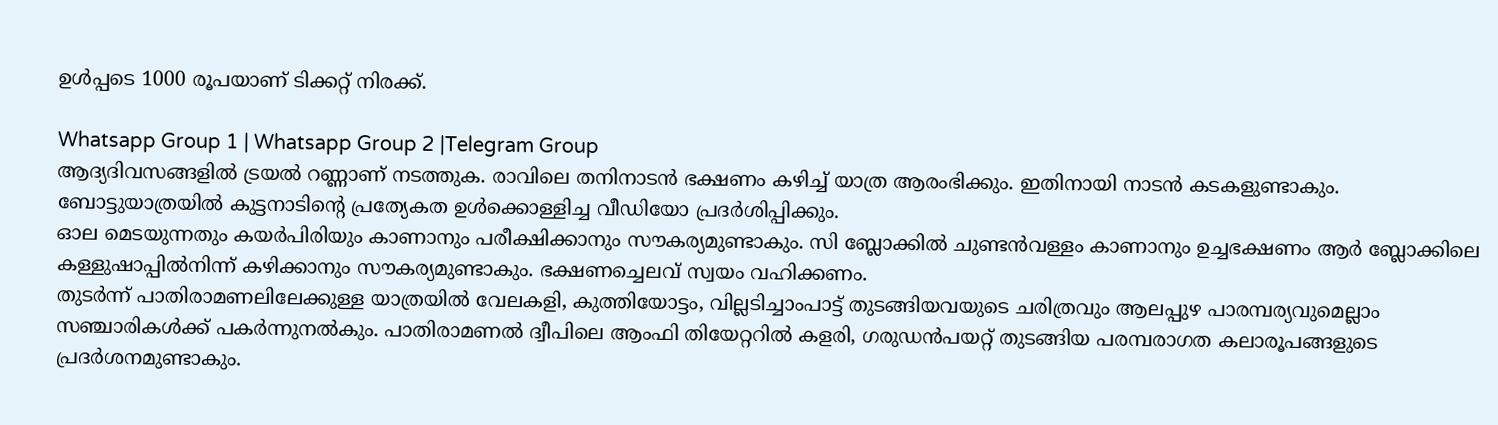ഉൾപ്പടെ 1000 രൂപയാണ് ടിക്കറ്റ് നിരക്ക്.

Whatsapp Group 1 | Whatsapp Group 2 |Telegram Group
ആദ്യദിവസങ്ങളിൽ ട്രയൽ റണ്ണാണ് നടത്തുക. രാവിലെ തനിനാടൻ ഭക്ഷണം കഴിച്ച് യാത്ര ആരംഭിക്കും. ഇതിനായി നാടൻ കടകളുണ്ടാകും. ബോട്ടുയാത്രയിൽ കുട്ടനാടിന്റെ പ്രത്യേകത ഉൾക്കൊള്ളിച്ച വീഡിയോ പ്രദർശിപ്പിക്കും.
ഓല മെടയുന്നതും കയർപിരിയും കാണാനും പരീക്ഷിക്കാനും സൗകര്യമുണ്ടാകും. സി ബ്ലോക്കിൽ ചുണ്ടൻവള്ളം കാണാനും ഉച്ചഭക്ഷണം ആർ ബ്ലോക്കിലെ കള്ളുഷാപ്പിൽനിന്ന് കഴിക്കാനും സൗകര്യമുണ്ടാകും. ഭക്ഷണച്ചെലവ് സ്വയം വഹിക്കണം.
തുടർന്ന് പാതിരാമണലിലേക്കുള്ള യാത്രയിൽ വേലകളി, കുത്തിയോട്ടം, വില്ലടിച്ചാംപാട്ട് തുടങ്ങിയവയുടെ ചരിത്രവും ആലപ്പുഴ പാരമ്പര്യവുമെല്ലാം സഞ്ചാരികൾക്ക് പകർന്നുനൽകും. പാതിരാമണൽ ദ്വീപിലെ ആംഫി തിയേറ്ററിൽ കളരി, ഗരുഡൻപയറ്റ് തുടങ്ങിയ പരമ്പരാഗത കലാരൂപങ്ങളുടെ പ്രദർശനമുണ്ടാകും.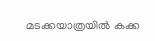മടക്കയാത്രയിൽ കക്ക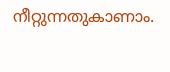നീറ്റുന്നതുകാണാം.